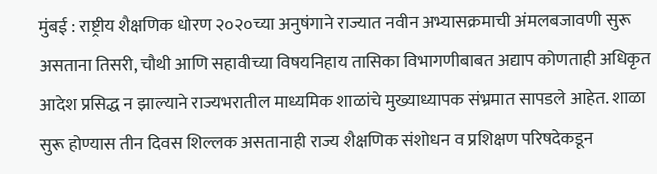मुंबई : राष्ट्रीय शैक्षणिक धोरण २०२०च्या अनुषंगाने राज्यात नवीन अभ्यासक्रमाची अंमलबजावणी सुरू असताना तिसरी, चौथी आणि सहावीच्या विषयनिहाय तासिका विभागणीबाबत अद्याप कोणताही अधिकृत आदेश प्रसिद्ध न झाल्याने राज्यभरातील माध्यमिक शाळांचे मुख्याध्यापक संभ्रमात सापडले आहेत. शाळा सुरू होण्यास तीन दिवस शिल्लक असतानाही राज्य शैक्षणिक संशोधन व प्रशिक्षण परिषदेकडून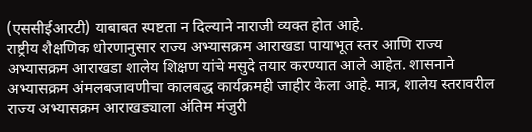(एससीईआरटी) याबाबत स्पष्टता न दिल्याने नाराजी व्यक्त होत आहे.
राष्ट्रीय शैक्षणिक धोरणानुसार राज्य अभ्यासक्रम आराखडा पायाभूत स्तर आणि राज्य अभ्यासक्रम आराखडा शालेय शिक्षण यांचे मसुदे तयार करण्यात आले आहेत. शासनाने अभ्यासक्रम अंमलबजावणीचा कालबद्ध कार्यक्रमही जाहीर केला आहे. मात्र, शालेय स्तरावरील राज्य अभ्यासक्रम आराखड्याला अंतिम मंजुरी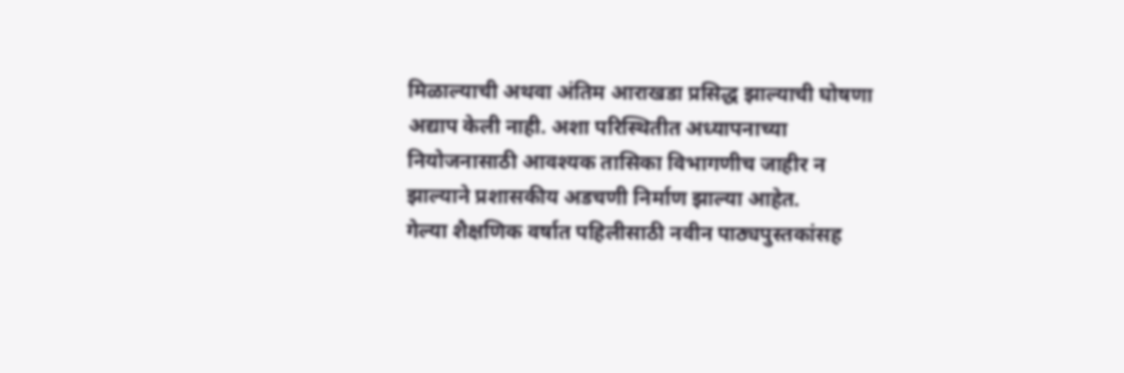मिळाल्याची अथवा अंतिम आराखडा प्रसिद्ध झाल्याची घोषणा अद्याप केली नाही. अशा परिस्थितीत अध्यापनाच्या नियोजनासाठी आवश्यक तासिका विभागणीच जाहीर न झाल्याने प्रशासकीय अडचणी निर्माण झाल्या आहेत.
गेल्या शैक्षणिक वर्षात पहिलीसाठी नवीन पाठ्यपुस्तकांसह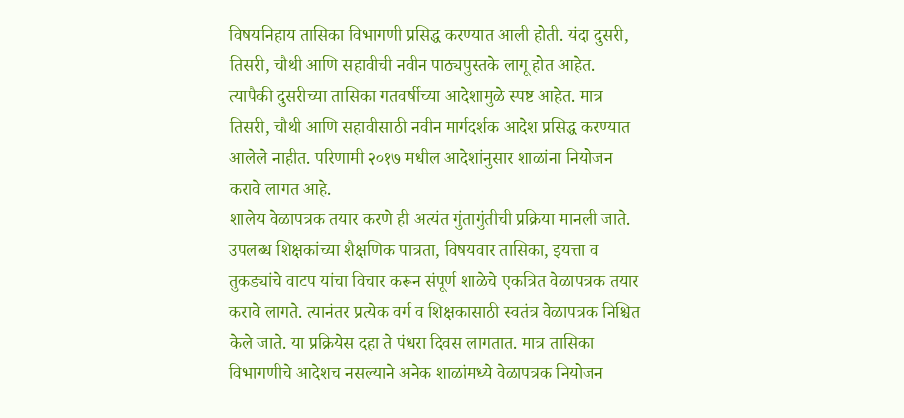विषयनिहाय तासिका विभागणी प्रसिद्ध करण्यात आली होती. यंदा दुसरी, तिसरी, चौथी आणि सहावीची नवीन पाठ्यपुस्तके लागू होत आहेत. त्यापैकी दुसरीच्या तासिका गतवर्षीच्या आदेशामुळे स्पष्ट आहेत. मात्र तिसरी, चौथी आणि सहावीसाठी नवीन मार्गदर्शक आदेश प्रसिद्ध करण्यात आलेले नाहीत. परिणामी २०१७ मधील आदेशांनुसार शाळांना नियोजन करावे लागत आहे.
शालेय वेळापत्रक तयार करणे ही अत्यंत गुंतागुंतीची प्रक्रिया मानली जाते. उपलब्ध शिक्षकांच्या शैक्षणिक पात्रता, विषयवार तासिका, इयत्ता व तुकड्यांचे वाटप यांचा विचार करून संपूर्ण शाळेचे एकत्रित वेळापत्रक तयार करावे लागते. त्यानंतर प्रत्येक वर्ग व शिक्षकासाठी स्वतंत्र वेळापत्रक निश्चित केले जाते. या प्रक्रियेस दहा ते पंधरा दिवस लागतात. मात्र तासिका विभागणीचे आदेशच नसल्याने अनेक शाळांमध्ये वेळापत्रक नियोजन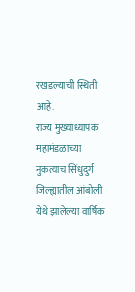रखडल्याची स्थिती आहे.
राज्य मुख्याध्यापक महामंडळाच्या नुकत्याच सिंधुदुर्ग जिल्ह्यातील आंबोली येथे झालेल्या वार्षिक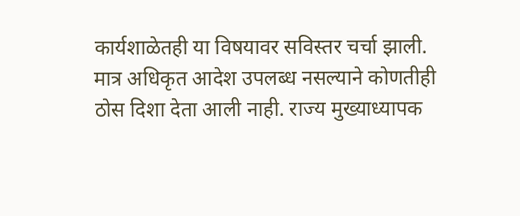कार्यशाळेतही या विषयावर सविस्तर चर्चा झाली. मात्र अधिकृत आदेश उपलब्ध नसल्याने कोणतीही ठोस दिशा देता आली नाही. राज्य मुख्याध्यापक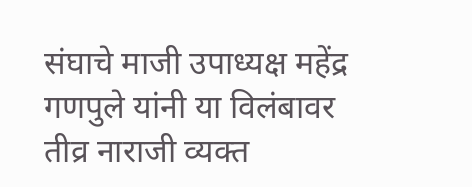संघाचे माजी उपाध्यक्ष महेंद्र गणपुले यांनी या विलंबावर तीव्र नाराजी व्यक्त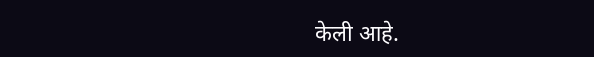केली आहे.